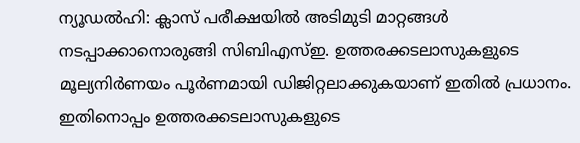ന്യൂഡൽഹി: ക്ലാസ് പരീക്ഷയിൽ അടിമുടി മാറ്റങ്ങൾ നടപ്പാക്കാനൊരുങ്ങി സിബിഎസ്ഇ. ഉത്തരക്കടലാസുകളുടെ മൂല്യനിർണയം പൂർണമായി ഡിജിറ്റലാക്കുകയാണ് ഇതിൽ പ്രധാനം. ഇതിനൊപ്പം ഉത്തരക്കടലാസുകളുടെ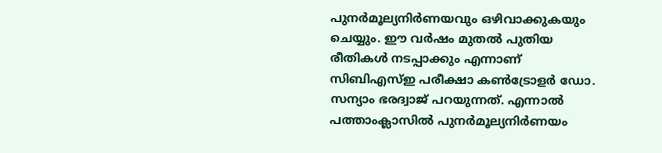പുനർമൂല്യനിർണയവും ഒഴിവാക്കുകയും ചെയ്യും. ഈ വർഷം മുതൽ പുതിയ രീതികൾ നടപ്പാക്കും എന്നാണ് സിബിഎസ്ഇ പരീക്ഷാ കൺട്രോളർ ഡോ. സന്യാം ഭരദ്വാജ് പറയുന്നത്. എന്നാൽ പത്താംക്ലാസിൽ പുനർമൂല്യനിർണയം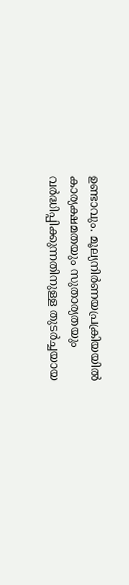ഉണ്ടാവും. മൂല്യനിർണയപ്രക്രിയയിൽ കാര്യക്ഷമതയും സുതാര്യതയും വർദ്ധിപ്പിക്കുന്നതിനുള്ള തുടർച്ചയായ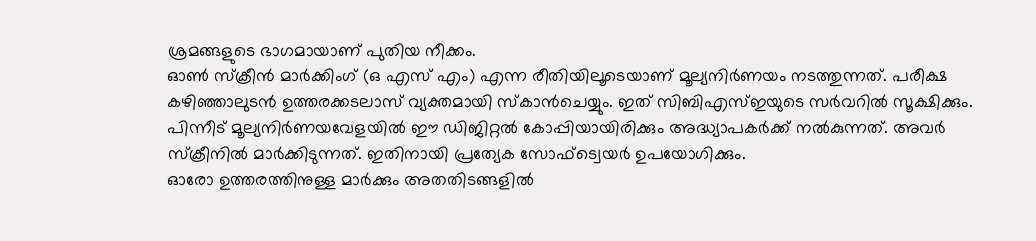ശ്രമങ്ങളുടെ ഭാഗമായാണ് പുതിയ നീക്കം.
ഓൺ സ്ക്രീൻ മാർക്കിംഗ് (ഒ എസ് എം) എന്ന രീതിയിലൂടെയാണ് മൂല്യനിർണയം നടത്തുന്നത്. പരീക്ഷ കഴിഞ്ഞാലുടൻ ഉത്തരക്കടലാസ് വ്യക്തമായി സ്കാൻചെയ്യും. ഇത് സിബിഎസ്ഇയുടെ സർവറിൽ സൂക്ഷിക്കും. പിന്നീട് മൂല്യനിർണയവേളയിൽ ഈ ഡിജിറ്റൽ കോപ്പിയായിരിക്കും അദ്ധ്യാപകർക്ക് നൽകുന്നത്. അവർ സ്ക്രീനിൽ മാർക്കിടുന്നത്. ഇതിനായി പ്രത്യേക സോഫ്ട്വെയർ ഉപയോഗിക്കും.
ഓരോ ഉത്തരത്തിനുള്ള മാർക്കും അതതിടങ്ങളിൽ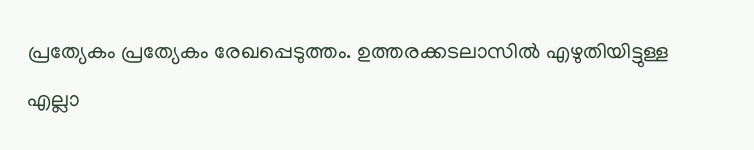പ്രത്യേകം പ്രത്യേകം രേഖപ്പെടുത്തം. ഉത്തരക്കടലാസിൽ എഴുതിയിട്ടുള്ള എല്ലാ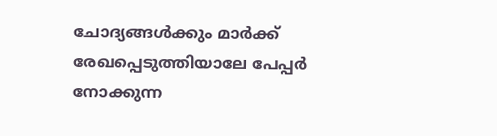ചോദ്യങ്ങൾക്കും മാർക്ക് രേഖപ്പെടുത്തിയാലേ പേപ്പർ നോക്കുന്ന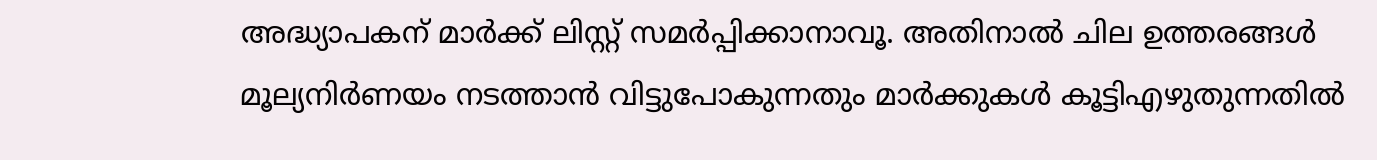അദ്ധ്യാപകന് മാർക്ക് ലിസ്റ്റ് സമർപ്പിക്കാനാവൂ. അതിനാൽ ചില ഉത്തരങ്ങൾ മൂല്യനിർണയം നടത്താൻ വിട്ടുപോകുന്നതും മാർക്കുകൾ കൂട്ടിഎഴുതുന്നതിൽ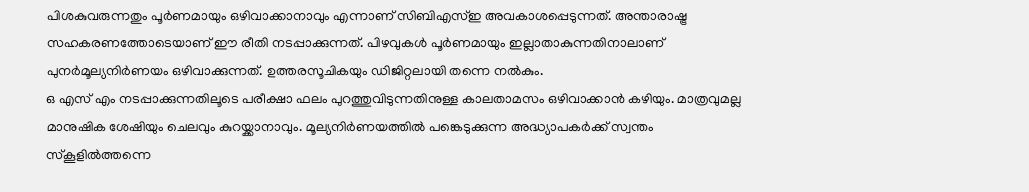പിശകുവരുന്നതും പൂർണമായും ഒഴിവാക്കാനാവും എന്നാണ് സിബിഎസ്ഇ അവകാശപ്പെടുന്നത്. അന്താരാഷ്ട്ര സഹകരണത്തോടെയാണ് ഈ രീതി നടപ്പാക്കുന്നത്. പിഴവുകൾ പൂർണമായും ഇല്ലാതാകുന്നതിനാലാണ് പുനർമൂല്യനിർണയം ഒഴിവാക്കുന്നത്. ഉത്തരസൂചികയും ഡിജിറ്റലായി തന്നെ നൽകും.
ഒ എസ് എം നടപ്പാക്കുന്നതിലൂടെ പരീക്ഷാ ഫലം പുറത്തുവിടുന്നതിനുള്ള കാലതാമസം ഒഴിവാക്കാൻ കഴിയും. മാത്രവുമല്ല മാനുഷിക ശേഷിയും ചെലവും കുറയ്ക്കാനാവും. മൂല്യനിർണയത്തിൽ പങ്കെടുക്കുന്ന അദ്ധ്യാപകർക്ക് സ്വന്തം സ്കൂളിൽത്തന്നെ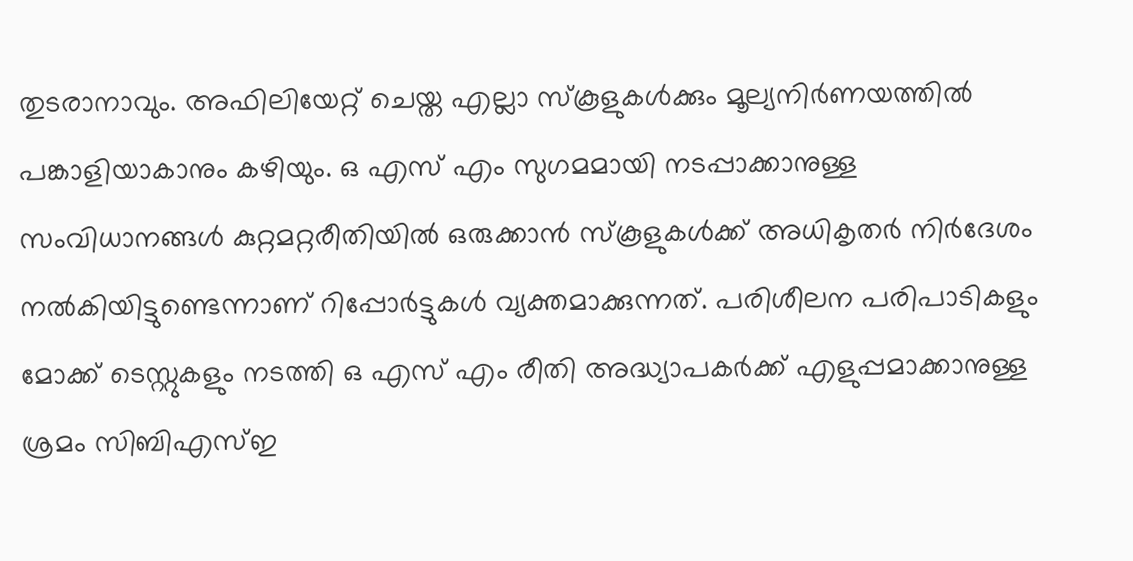തുടരാനാവും. അഫിലിയേറ്റ് ചെയ്ത എല്ലാ സ്കൂളുകൾക്കും മൂല്യനിർണയത്തിൽ പങ്കാളിയാകാനും കഴിയും. ഒ എസ് എം സുഗമമായി നടപ്പാക്കാനുള്ള സംവിധാനങ്ങൾ കുറ്റമറ്റരീതിയിൽ ഒരുക്കാൻ സ്കൂളുകൾക്ക് അധികൃതർ നിർദേശം നൽകിയിട്ടുണ്ടെന്നാണ് റിപ്പോർട്ടുകൾ വ്യക്തമാക്കുന്നത്. പരിശീലന പരിപാടികളും മോക്ക് ടെസ്റ്റുകളും നടത്തി ഒ എസ് എം രീതി അദ്ധ്യാപകർക്ക് എളുപ്പമാക്കാനുള്ള ശ്രമം സിബിഎസ്ഇ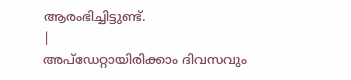ആരംഭിച്ചിട്ടുണ്ട്.
|
അപ്ഡേറ്റായിരിക്കാം ദിവസവും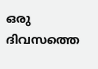ഒരു ദിവസത്തെ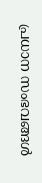പ്രധാന സംഭവങ്ങൾ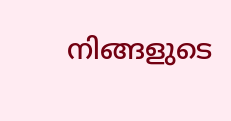നിങ്ങളുടെ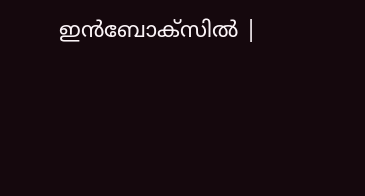ഇൻബോക്സിൽ |